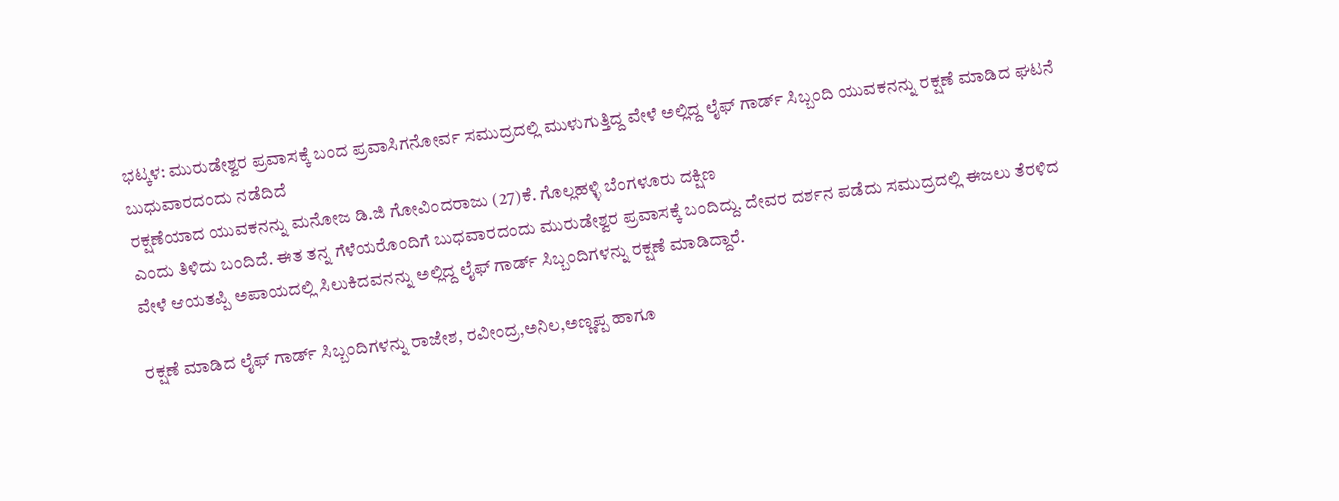ಭಟ್ಕಳ: ಮುರುಡೇಶ್ವರ ಪ್ರವಾಸಕ್ಕೆ ಬಂದ ಪ್ರವಾಸಿಗನೋರ್ವ ಸಮುದ್ರದಲ್ಲಿ ಮುಳುಗುತ್ತಿದ್ದ ವೇಳೆ ಅಲ್ಲಿದ್ದ ಲೈಫ್ ಗಾರ್ಡ್ ಸಿಬ್ಬಂದಿ ಯುವಕನನ್ನು ರಕ್ಷಣೆ ಮಾಡಿದ ಘಟನೆ ಬುಧುವಾರದಂದು ನಡೆದಿದೆ
ರಕ್ಷಣೆಯಾದ ಯುವಕನನ್ನು ಮನೋಜ ಡಿ.ಜಿ ಗೋವಿಂದರಾಜು (27)ಕೆ. ಗೊಲ್ಲಹಳ್ಳಿ ಬೆಂಗಳೂರು ದಕ್ಷಿಣ
ಎಂದು ತಿಳಿದು ಬಂದಿದೆ. ಈತ ತನ್ನ ಗೆಳೆಯರೊಂದಿಗೆ ಬುಧವಾರದಂದು ಮುರುಡೇಶ್ವರ ಪ್ರವಾಸಕ್ಕೆ ಬಂದಿದ್ದು. ದೇವರ ದರ್ಶನ ಪಡೆದು ಸಮುದ್ರದಲ್ಲಿ ಈಜಲು ತೆರಳಿದ ವೇಳೆ ಆಯತಪ್ಪಿ ಅಪಾಯದಲ್ಲಿ ಸಿಲುಕಿದವನನ್ನು ಅಲ್ಲಿದ್ದ ಲೈಫ್ ಗಾರ್ಡ್ ಸಿಬ್ಬಂದಿಗಳನ್ನು ರಕ್ಷಣೆ ಮಾಡಿದ್ದಾರೆ.

ರಕ್ಷಣೆ ಮಾಡಿದ ಲೈಫ್ ಗಾರ್ಡ್ ಸಿಬ್ಬಂದಿಗಳನ್ನು ರಾಜೇಶ, ರವೀಂದ್ರ,ಅನಿಲ,ಅಣ್ಣಪ್ಪ ಹಾಗೂ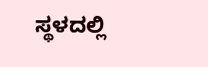ಸ್ಥಳದಲ್ಲಿ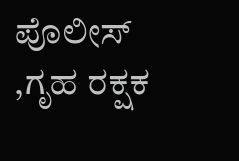ಪೊಲೀಸ್ ,ಗೃಹ ರಕ್ಷಕ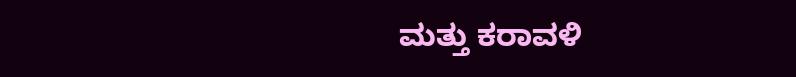ಮತ್ತು ಕರಾವಳಿ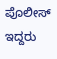ಪೊಲೀಸ್ ಇದ್ದರು